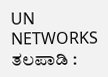UN NETWORKS
ತಲಪಾಡಿ :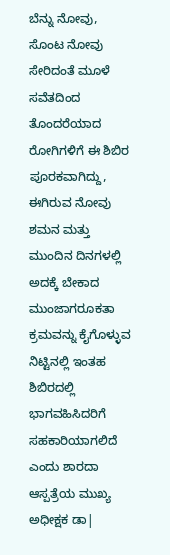ಬೆನ್ನು ನೋವು, ಸೊಂಟ ನೋವು ಸೇರಿದಂತೆ ಮೂಳೆ ಸವೆತದಿಂದ ತೊಂದರೆಯಾದ ರೋಗಿಗಳಿಗೆ ಈ ಶಿಬಿರ ಪೂರಕವಾಗಿದ್ದು, ಈಗಿರುವ ನೋವು ಶಮನ ಮತ್ತು ಮುಂದಿನ ದಿನಗಳಲ್ಲಿ ಅದಕ್ಕೆ ಬೇಕಾದ ಮುಂಜಾಗರೂಕತಾ ಕ್ರಮವನ್ನು ಕೈಗೊಳ್ಳುವ ನಿಟ್ಟಿನಲ್ಲಿ ಇಂತಹ ಶಿಬಿರದಲ್ಲಿ ಭಾಗವಹಿಸಿದರಿಗೆ ಸಹಕಾರಿಯಾಗಲಿದೆ ಎಂದು ಶಾರದಾ ಆಸ್ಪತ್ರೆಯ ಮುಖ್ಯ ಅಧೀಕ್ಷಕ ಡಾ|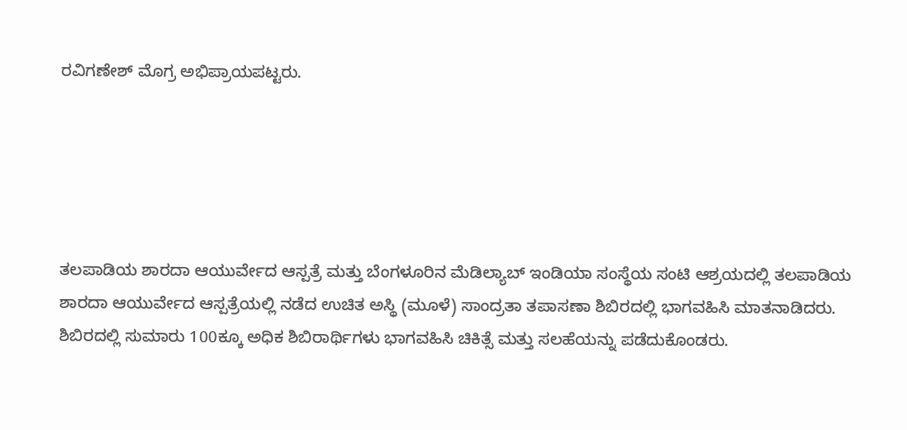ರವಿಗಣೇಶ್ ಮೊಗ್ರ ಅಭಿಪ್ರಾಯಪಟ್ಟರು.





ತಲಪಾಡಿಯ ಶಾರದಾ ಆಯುರ್ವೇದ ಆಸ್ಪತ್ರೆ ಮತ್ತು ಬೆಂಗಳೂರಿನ ಮೆಡಿಲ್ಯಾಬ್ ಇಂಡಿಯಾ ಸಂಸ್ಥೆಯ ಸಂಟಿ ಆಶ್ರಯದಲ್ಲಿ ತಲಪಾಡಿಯ ಶಾರದಾ ಆಯುರ್ವೇದ ಆಸ್ಪತ್ರೆಯಲ್ಲಿ ನಡೆದ ಉಚಿತ ಅಸ್ಥಿ (ಮೂಳೆ) ಸಾಂದ್ರತಾ ತಪಾಸಣಾ ಶಿಬಿರದಲ್ಲಿ ಭಾಗವಹಿಸಿ ಮಾತನಾಡಿದರು. ಶಿಬಿರದಲ್ಲಿ ಸುಮಾರು 100ಕ್ಕೂ ಅಧಿಕ ಶಿಬಿರಾರ್ಥಿಗಳು ಭಾಗವಹಿಸಿ ಚಿಕಿತ್ಸೆ ಮತ್ತು ಸಲಹೆಯನ್ನು ಪಡೆದುಕೊಂಡರು.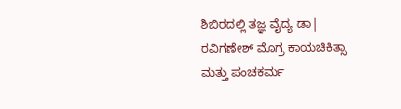ಶಿಬಿರದಲ್ಲಿ ತಜ್ಞ ವೈದ್ಯ ಡಾ| ರವಿಗಣೇಶ್ ಮೊಗ್ರ ಕಾಯಚಿಕಿತ್ಸಾ ಮತ್ತು ಪಂಚಕರ್ಮ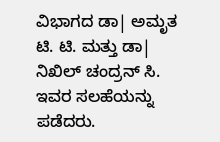ವಿಭಾಗದ ಡಾ| ಅಮೃತ ಟಿ. ಟಿ. ಮತ್ತು ಡಾ| ನಿಖಿಲ್ ಚಂದ್ರನ್ ಸಿ. ಇವರ ಸಲಹೆಯನ್ನು ಪಡೆದರು.